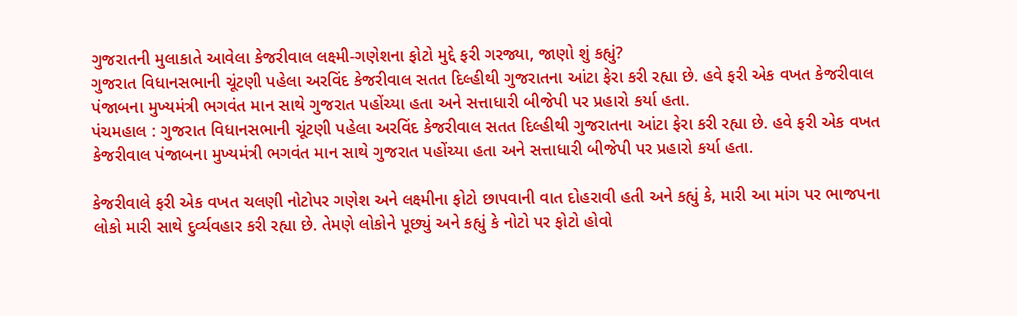ગુજરાતની મુલાકાતે આવેલા કેજરીવાલ લક્ષ્મી-ગણેશના ફોટો મુદ્દે ફરી ગરજ્યા, જાણો શું કહ્યું?
ગુજરાત વિધાનસભાની ચૂંટણી પહેલા અરવિંદ કેજરીવાલ સતત દિલ્હીથી ગુજરાતના આંટા ફેરા કરી રહ્યા છે. હવે ફરી એક વખત કેજરીવાલ પંજાબના મુખ્યમંત્રી ભગવંત માન સાથે ગુજરાત પહોંચ્યા હતા અને સત્તાધારી બીજેપી પર પ્રહારો કર્યા હતા.
પંચમહાલ : ગુજરાત વિધાનસભાની ચૂંટણી પહેલા અરવિંદ કેજરીવાલ સતત દિલ્હીથી ગુજરાતના આંટા ફેરા કરી રહ્યા છે. હવે ફરી એક વખત કેજરીવાલ પંજાબના મુખ્યમંત્રી ભગવંત માન સાથે ગુજરાત પહોંચ્યા હતા અને સત્તાધારી બીજેપી પર પ્રહારો કર્યા હતા.

કેજરીવાલે ફરી એક વખત ચલણી નોટોપર ગણેશ અને લક્ષ્મીના ફોટો છાપવાની વાત દોહરાવી હતી અને કહ્યું કે, મારી આ માંગ પર ભાજપના લોકો મારી સાથે દુર્વ્યવહાર કરી રહ્યા છે. તેમણે લોકોને પૂછ્યું અને કહ્યું કે નોટો પર ફોટો હોવો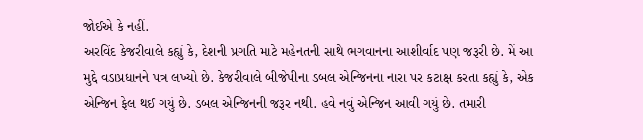જોઈએ કે નહીં.
અરવિંદ કેજરીવાલે કહ્યું કે, દેશની પ્રગતિ માટે મહેનતની સાથે ભગવાનના આશીર્વાદ પણ જરૂરી છે. મેં આ મુદ્દે વડાપ્રધાનને પત્ર લખ્યો છે. કેજરીવાલે બીજેપીના ડબલ એન્જિનના નારા પર કટાક્ષ કરતા કહ્યું કે, એક એન્જિન ફેલ થઈ ગયું છે. ડબલ એન્જિનની જરૂર નથી. હવે નવું એન્જિન આવી ગયું છે. તમારી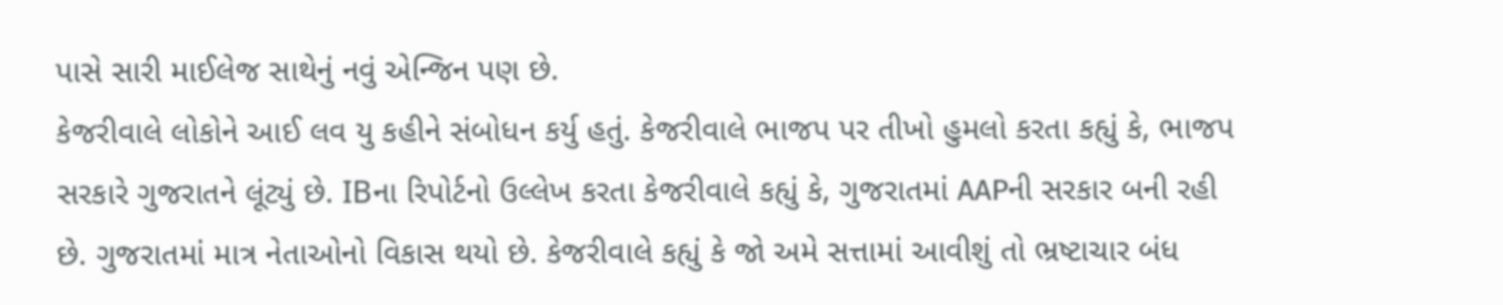પાસે સારી માઈલેજ સાથેનું નવું એન્જિન પણ છે.
કેજરીવાલે લોકોને આઈ લવ યુ કહીને સંબોધન કર્યુ હતું. કેજરીવાલે ભાજપ પર તીખો હુમલો કરતા કહ્યું કે, ભાજપ સરકારે ગુજરાતને લૂંટ્યું છે. IBના રિપોર્ટનો ઉલ્લેખ કરતા કેજરીવાલે કહ્યું કે, ગુજરાતમાં AAPની સરકાર બની રહી છે. ગુજરાતમાં માત્ર નેતાઓનો વિકાસ થયો છે. કેજરીવાલે કહ્યું કે જો અમે સત્તામાં આવીશું તો ભ્રષ્ટાચાર બંધ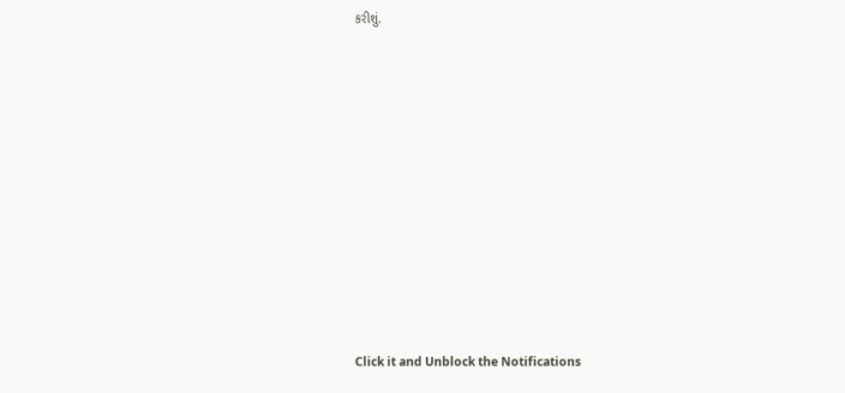કરીશું.












Click it and Unblock the Notifications